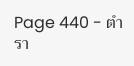Page 440 - ตำรา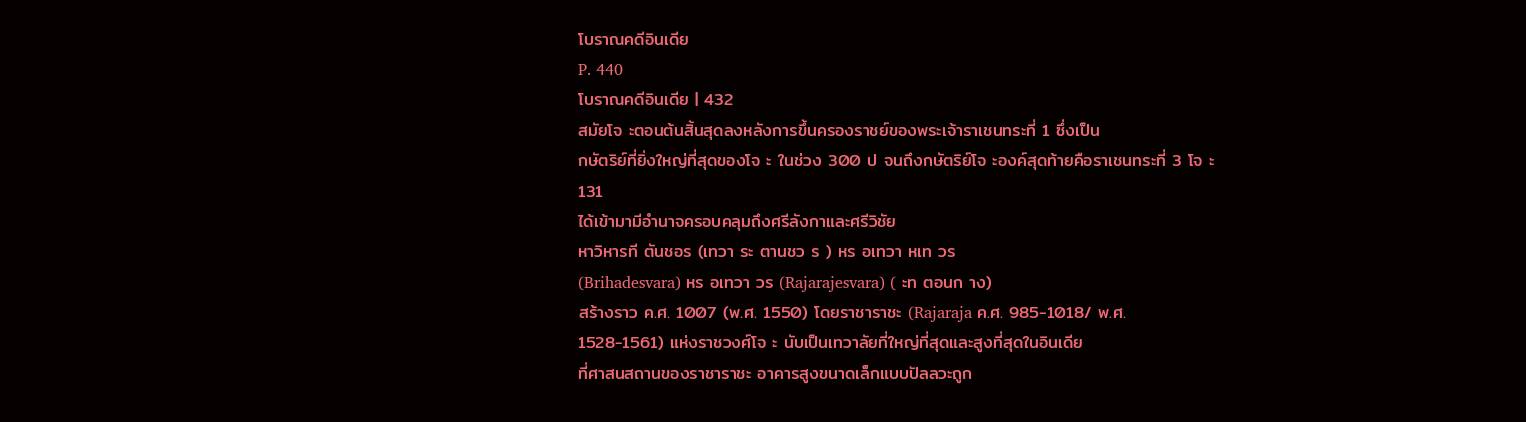โบราณคดีอินเดีย
P. 440
โบราณคดีอินเดีย | 432
สมัยโจ ะตอนต้นสิ้นสุดลงหลังการขึ้นครองราชย์ของพระเจ้าราเชนทระที่ 1 ซึ่งเป็น
กษัตริย์ที่ยิ่งใหญ่ที่สุดของโจ ะ ในช่วง 300 ป จนถึงกษัตริย์โจ ะองค์สุดท้ายคือราเชนทระที่ 3 โจ ะ
131
ได้เข้ามามีอํานาจครอบคลุมถึงศรีลังกาและศรีวิชัย
หาวิหารที ตันชอร (เทวา ระ ตานชว ร ) หร อเทวา หเท วร
(Brihadesvara) หร อเทวา วร (Rajarajesvara) ( ะท ตอนก าง)
สร้างราว ค.ศ. 1007 (พ.ศ. 1550) โดยราชาราชะ (Rajaraja ค.ศ. 985-1018/ พ.ศ.
1528-1561) แห่งราชวงศ์โจ ะ นับเป็นเทวาลัยที่ใหญ่ที่สุดและสูงที่สุดในอินเดีย
ที่ศาสนสถานของราชาราชะ อาคารสูงขนาดเล็กแบบปัลลวะถูก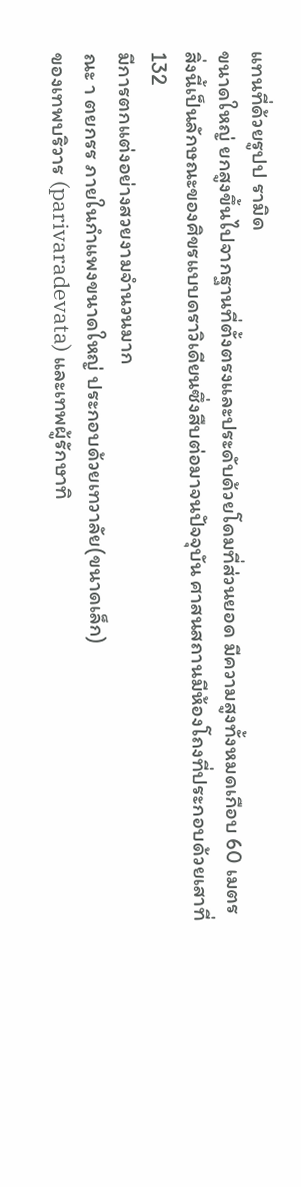แทนที่ด้วยรูปป รามิด
ขนาดใหญ่ ยกสูงขึ้นไปจากฐานที่ตั้งตรงและประดับด้วยโดมที่ส่วนยอด มีความสูงทั้งหมดเกือบ 60 เมตร
สิ่งนี้เป็นลักษณะของศิขรแบบดราวิเดียนซึ่งสืบต่อมาจนปัจจุบัน ศาสนสถานมีห้องโถงที่ประกอบด้วยเสาที่
132
มีการตกแต่งอย่างสวยงามจํานวนมาก
ณะ า ตยกรร ภายในกําแพงขนาดใหญ่ ประกอบด้วยเทวาลัย(ขนาดเล็ก)
ของเทพบริวาร (parivaradevata) และเทพผู้รักษาทิ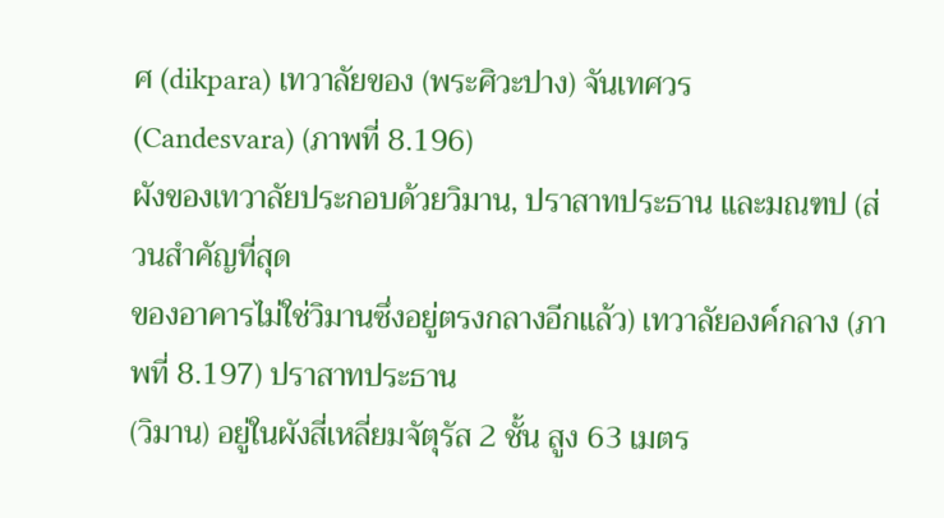ศ (dikpara) เทวาลัยของ (พระศิวะปาง) จันเทศวร
(Candesvara) (ภาพที่ 8.196)
ผังของเทวาลัยประกอบด้วยวิมาน, ปราสาทประธาน และมณฑป (ส่วนสําคัญที่สุด
ของอาคารไม่ใช่วิมานซึ่งอยู่ตรงกลางอีกแล้ว) เทวาลัยองค์กลาง (ภาพที่ 8.197) ปราสาทประธาน
(วิมาน) อยู่ในผังสี่เหลี่ยมจัตุรัส 2 ชั้น สูง 63 เมตร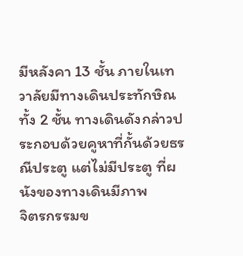มีหลังคา 13 ชั้น ภายในเทวาลัยมีทางเดินประทักษิณ
ทั้ง 2 ชั้น ทางเดินดังกล่าวประกอบด้วยคูหาที่กั้นด้วยธรณีประตู แต่ไม่มีประตู ที่ผนังของทางเดินมีภาพ
จิตรกรรมข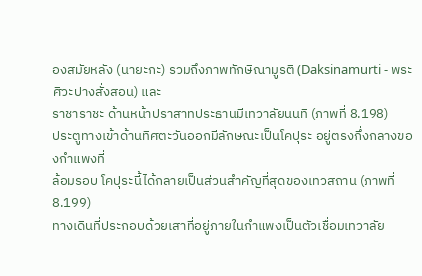องสมัยหลัง (นายะกะ) รวมถึงภาพทักษิณามูรติ (Daksinamurti - พระศิวะปางสั่งสอน) และ
ราชาราชะ ด้านหน้าปราสาทประธานมีเทวาลัยนนทิ (ภาพที่ 8.198)
ประตูทางเข้าด้านทิศตะวันออกมีลักษณะเป็นโคปุระ อยู่ตรงกึ่งกลางของกําแพงที่
ล้อมรอบ โคปุระนี้ได้กลายเป็นส่วนสําคัญที่สุดของเทวสถาน (ภาพที่ 8.199)
ทางเดินที่ประกอบด้วยเสาที่อยู่ภายในกําแพงเป็นตัวเชื่อมเทวาลัย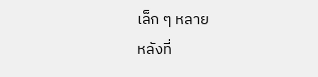เล็ก ๆ หลาย
หลังที่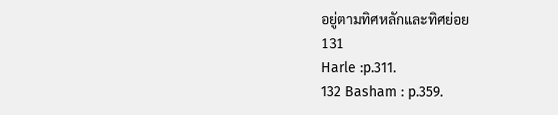อยู่ตามทิศหลักและทิศย่อย
131
Harle :p.311.
132 Basham : p.359.